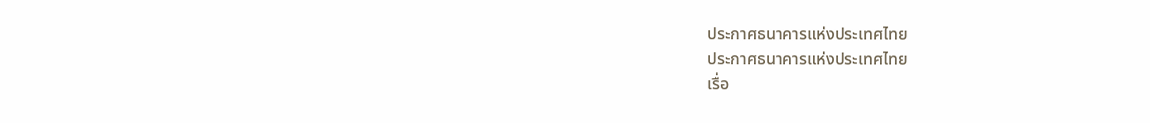ประกาศธนาคารแห่งประเทศไทย
ประกาศธนาคารแห่งประเทศไทย
เรื่อ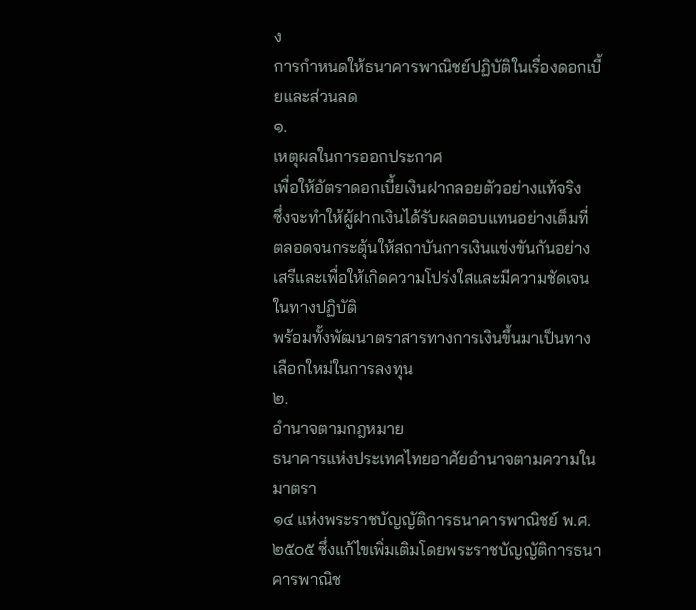ง
การกำหนดให้ธนาคารพาณิชย์ปฏิบัติในเรื่องดอกเบี้ยและส่วนลด
๑.
เหตุผลในการออกประกาศ
เพื่อให้อัตราดอกเบี้ยเงินฝากลอยตัวอย่างแท้จริง
ซึ่งจะทำให้ผู้ฝากเงินได้รับผลตอบแทนอย่างเต็มที่
ตลอดจนกระตุ้นให้สถาบันการเงินแข่งขันกันอย่างเสรีและเพื่อให้เกิดความโปร่งใสและมีความชัดเจนในทางปฏิบัติ
พร้อมทั้งพัฒนาตราสารทางการเงินขึ้นมาเป็นทางเลือกใหม่ในการลงทุน
๒.
อำนาจตามกฎหมาย
ธนาคารแห่งประเทศไทยอาศัยอำนาจตามความในมาตรา
๑๔ แห่งพระราชบัญญัติการธนาคารพาณิชย์ พ.ศ. ๒๕๐๕ ซึ่งแก้ไขเพิ่มเติมโดยพระราชบัญญัติการธนาคารพาณิช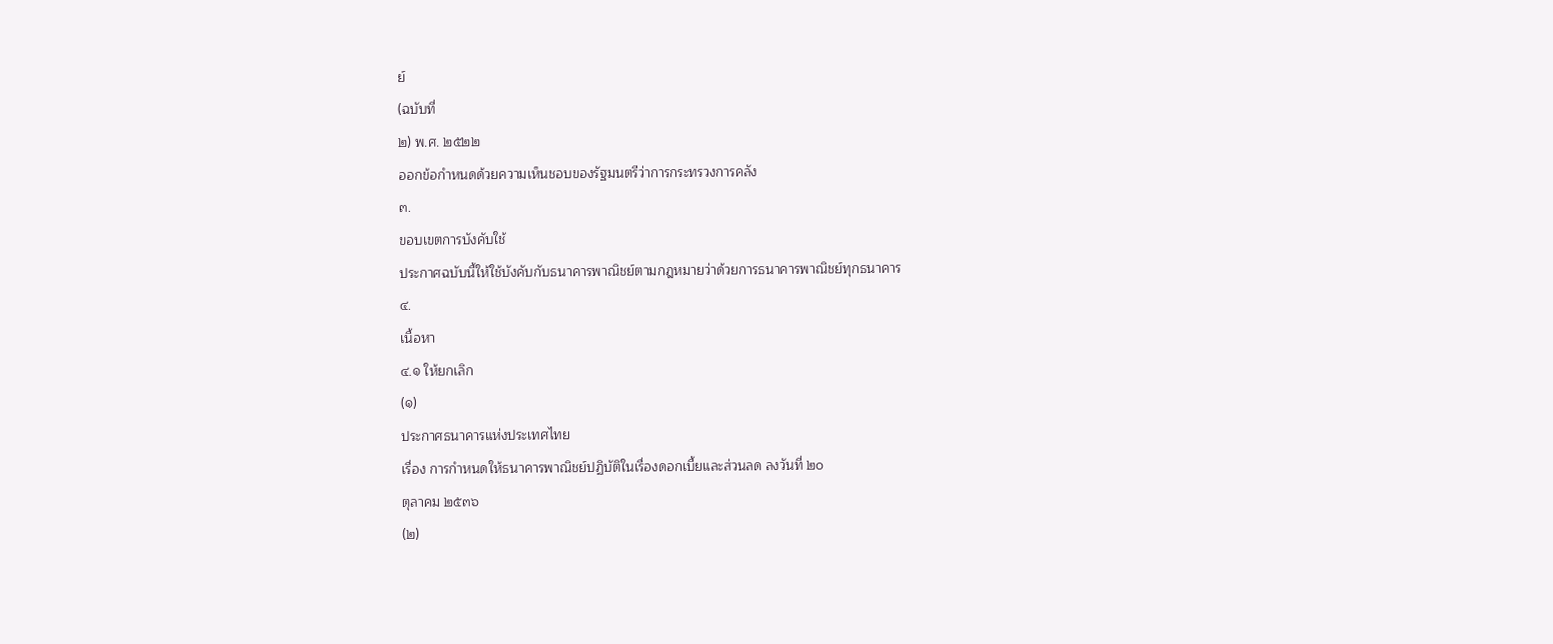ย์
(ฉบับที่
๒) พ.ศ. ๒๕๒๒
ออกข้อกำหนดด้วยความเห็นชอบของรัฐมนตรีว่าการกระทรวงการคลัง
๓.
ขอบเขตการบังคับใช้
ประกาศฉบับนี้ให้ใช้บังคับกับธนาคารพาณิชย์ตามกฎหมายว่าด้วยการธนาคารพาณิชย์ทุกธนาคาร
๔.
เนื้อหา
๔.๑ ให้ยกเลิก
(๑)
ประกาศธนาคารแห่งประเทศไทย
เรื่อง การกำหนดให้ธนาคารพาณิชย์ปฏิบัติในเรื่องดอกเบี้ยและส่วนลด ลงวันที่ ๒๐
ตุลาคม ๒๕๓๖
(๒)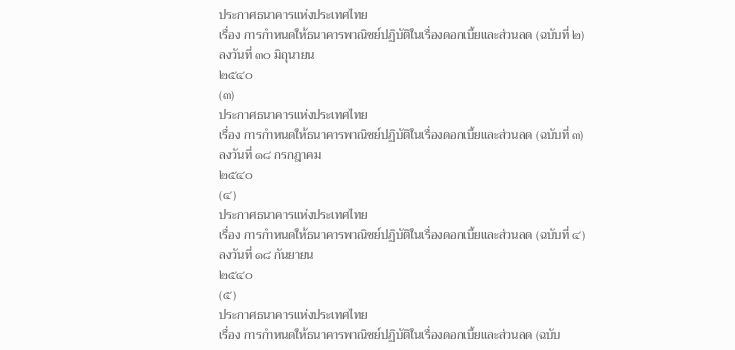ประกาศธนาคารแห่งประเทศไทย
เรื่อง การกำหนดให้ธนาคารพาณิชย์ปฏิบัติในเรื่องดอกเบี้ยและส่วนลด (ฉบับที่ ๒)
ลงวันที่ ๓๐ มิถุนายน
๒๕๔๐
(๓)
ประกาศธนาคารแห่งประเทศไทย
เรื่อง การกำหนดให้ธนาคารพาณิชย์ปฏิบัติในเรื่องดอกเบี้ยและส่วนลด (ฉบับที่ ๓)
ลงวันที่ ๑๘ กรกฎาคม
๒๕๔๐
(๔)
ประกาศธนาคารแห่งประเทศไทย
เรื่อง การกำหนดให้ธนาคารพาณิชย์ปฏิบัติในเรื่องดอกเบี้ยและส่วนลด (ฉบับที่ ๔)
ลงวันที่ ๑๘ กันยายน
๒๕๔๐
(๕)
ประกาศธนาคารแห่งประเทศไทย
เรื่อง การกำหนดให้ธนาคารพาณิชย์ปฏิบัติในเรื่องดอกเบี้ยและส่วนลด (ฉบับ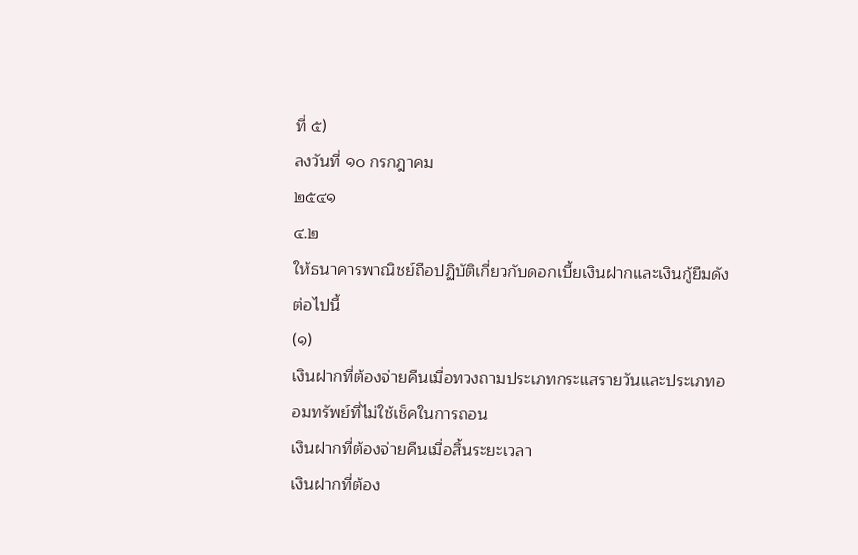ที่ ๕)
ลงวันที่ ๑๐ กรกฎาคม
๒๕๔๑
๔.๒
ให้ธนาคารพาณิชย์ถือปฏิบัติเกี่ยวกับดอกเบี้ยเงินฝากและเงินกู้ยืมดังต่อไปนี้
(๑)
เงินฝากที่ต้องจ่ายคืนเมื่อทวงถามประเภทกระแสรายวันและประเภทออมทรัพย์ที่ไม่ใช้เช็คในการถอน
เงินฝากที่ต้องจ่ายคืนเมื่อสิ้นระยะเวลา
เงินฝากที่ต้อง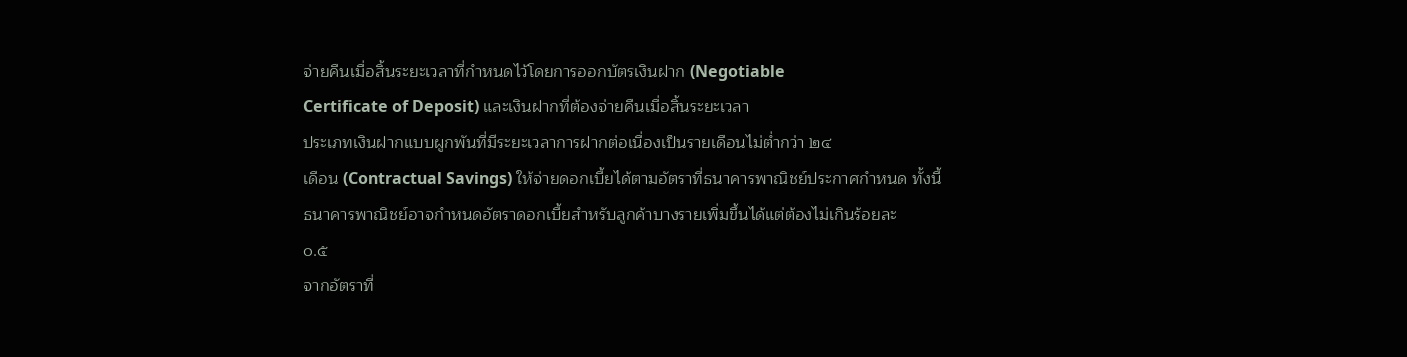จ่ายคืนเมื่อสิ้นระยะเวลาที่กำหนดไว้โดยการออกบัตรเงินฝาก (Negotiable
Certificate of Deposit) และเงินฝากที่ต้องจ่ายคืนเมื่อสิ้นระยะเวลา
ประเภทเงินฝากแบบผูกพันที่มีระยะเวลาการฝากต่อเนื่องเป็นรายเดือนไม่ต่ำกว่า ๒๔
เดือน (Contractual Savings) ให้จ่ายดอกเบี้ยได้ตามอัตราที่ธนาคารพาณิชย์ประกาศกำหนด ทั้งนี้
ธนาคารพาณิชย์อาจกำหนดอัตราดอกเบี้ยสำหรับลูกค้าบางรายเพิ่มขึ้นได้แต่ต้องไม่เกินร้อยละ
๐.๕
จากอัตราที่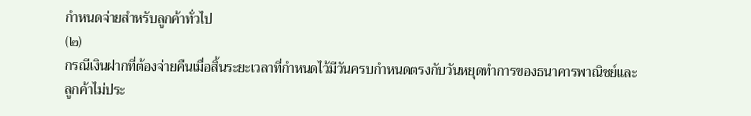กำหนดจ่ายสำหรับลูกค้าทั่วไป
(๒)
กรณีเงินฝากที่ต้องจ่ายคืนเมื่อสิ้นระยะเวลาที่กำหนดไว้มีวันครบกำหนดตรงกับวันหยุดทำการของธนาคารพาณิชย์และลูกค้าไม่ประ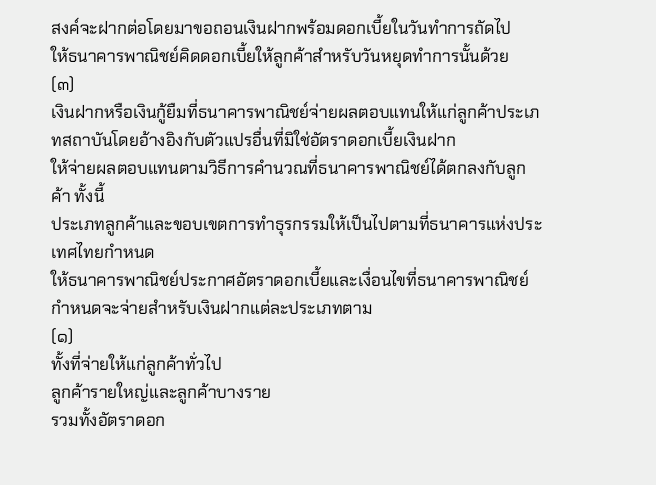สงค์จะฝากต่อโดยมาขอถอนเงินฝากพร้อมดอกเบี้ยในวันทำการถัดไป
ให้ธนาคารพาณิชย์คิดดอกเบี้ยให้ลูกค้าสำหรับวันหยุดทำการนั้นด้วย
(๓)
เงินฝากหรือเงินกู้ยืมที่ธนาคารพาณิชย์จ่ายผลตอบแทนให้แก่ลูกค้าประเภทสถาบันโดยอ้างอิงกับตัวแปรอื่นที่มิใช่อัตราดอกเบี้ยเงินฝาก
ให้จ่ายผลตอบแทนตามวิธีการคำนวณที่ธนาคารพาณิชย์ได้ตกลงกับลูกค้า ทั้งนี้
ประเภทลูกค้าและขอบเขตการทำธุรกรรมให้เป็นไปตามที่ธนาคารแห่งประเทศไทยกำหนด
ให้ธนาคารพาณิชย์ประกาศอัตราดอกเบี้ยและเงื่อนไขที่ธนาคารพาณิชย์กำหนดจะจ่ายสำหรับเงินฝากแต่ละประเภทตาม
(๑)
ทั้งที่จ่ายให้แก่ลูกค้าทั่วไป
ลูกค้ารายใหญ่และลูกค้าบางราย
รวมทั้งอัตราดอก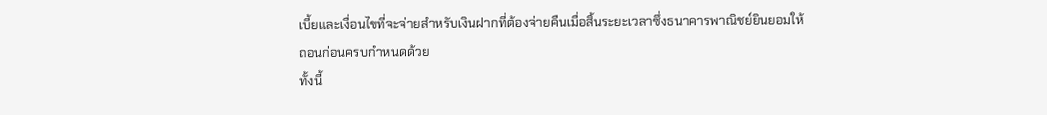เบี้ยและเงื่อนไขที่จะจ่ายสำหรับเงินฝากที่ต้องจ่ายคืนเมื่อสิ้นระยะเวลาซึ่งธนาคารพาณิชย์ยินยอมให้ถอนก่อนครบกำหนดด้วย
ทั้งนี้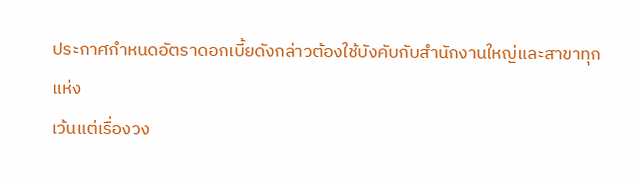ประกาศกำหนดอัตราดอกเบี้ยดังกล่าวต้องใช้บังคับกับสำนักงานใหญ่และสาขาทุกแห่ง
เว้นแต่เรื่องวง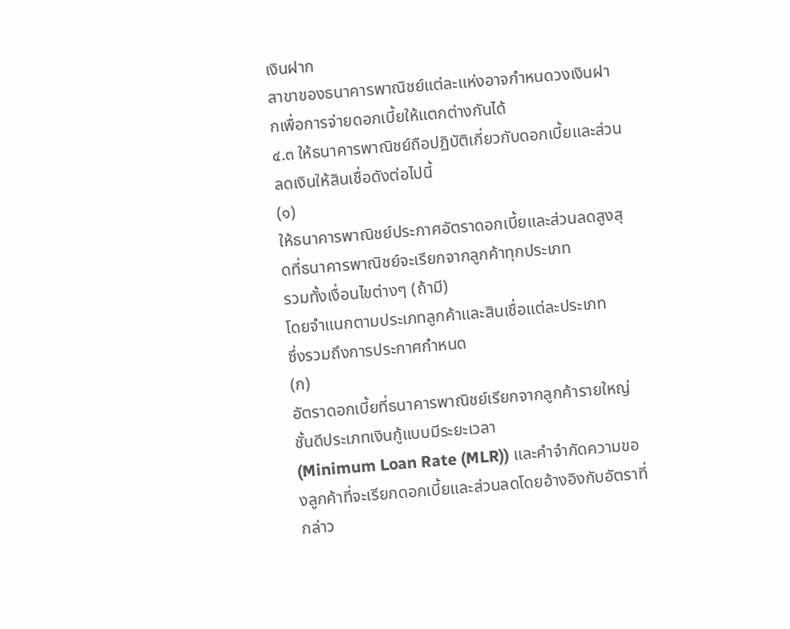เงินฝาก
สาขาของธนาคารพาณิชย์แต่ละแห่งอาจกำหนดวงเงินฝากเพื่อการจ่ายดอกเบี้ยให้แตกต่างกันได้
๔.๓ ให้ธนาคารพาณิชย์ถือปฏิบัติเกี่ยวกับดอกเบี้ยและส่วนลดเงินให้สินเชื่อดังต่อไปนี้
(๑)
ให้ธนาคารพาณิชย์ประกาศอัตราดอกเบี้ยและส่วนลดสูงสุดที่ธนาคารพาณิชย์จะเรียกจากลูกค้าทุกประเภท
รวมทั้งเงื่อนไขต่างๆ (ถ้ามี)
โดยจำแนกตามประเภทลูกค้าและสินเชื่อแต่ละประเภท
ซึ่งรวมถึงการประกาศกำหนด
(ก)
อัตราดอกเบี้ยที่ธนาคารพาณิชย์เรียกจากลูกค้ารายใหญ่ชั้นดีประเภทเงินกู้แบบมีระยะเวลา
(Minimum Loan Rate (MLR)) และคำจำกัดความของลูกค้าที่จะเรียกดอกเบี้ยและส่วนลดโดยอ้างอิงกับอัตราที่กล่าว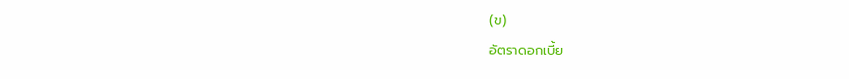(ข)
อัตราดอกเบี้ย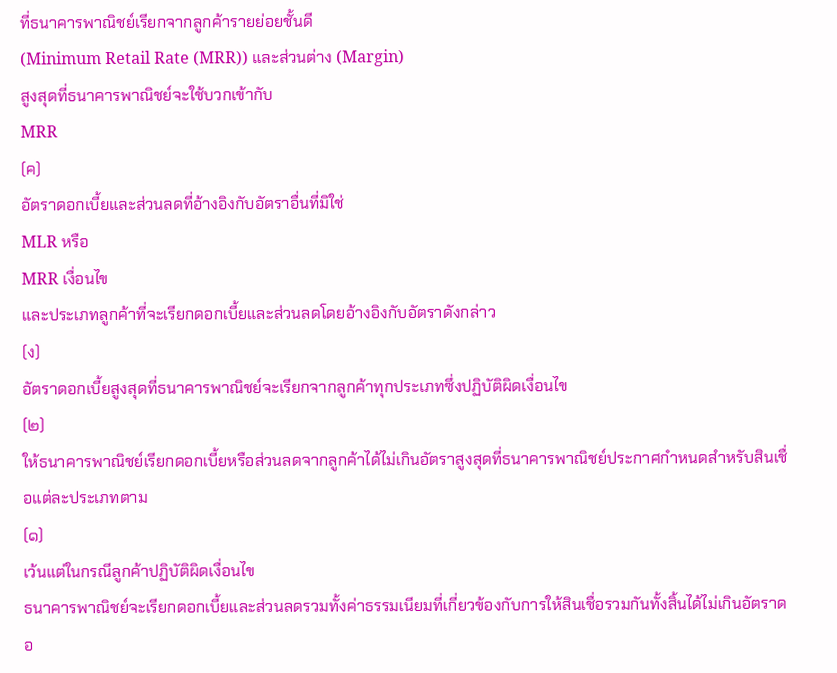ที่ธนาคารพาณิชย์เรียกจากลูกค้ารายย่อยชั้นดี
(Minimum Retail Rate (MRR)) และส่วนต่าง (Margin)
สูงสุดที่ธนาคารพาณิชย์จะใช้บวกเข้ากับ
MRR
(ค)
อัตราดอกเบี้ยและส่วนลดที่อ้างอิงกับอัตราอื่นที่มิใช่
MLR หรือ
MRR เงื่อนไข
และประเภทลูกค้าที่จะเรียกดอกเบี้ยและส่วนลดโดยอ้างอิงกับอัตราดังกล่าว
(ง)
อัตราดอกเบี้ยสูงสุดที่ธนาคารพาณิชย์จะเรียกจากลูกค้าทุกประเภทซึ่งปฏิบัติผิดเงื่อนไข
(๒)
ให้ธนาคารพาณิชย์เรียกดอกเบี้ยหรือส่วนลดจากลูกค้าได้ไม่เกินอัตราสูงสุดที่ธนาคารพาณิชย์ประกาศกำหนดสำหรับสินเชื่อแต่ละประเภทตาม
(๑)
เว้นแต่ในกรณีลูกค้าปฏิบัติผิดเงื่อนไข
ธนาคารพาณิชย์จะเรียกดอกเบี้ยและส่วนลดรวมทั้งค่าธรรมเนียมที่เกี่ยวข้องกับการให้สินเชื่อรวมกันทั้งสิ้นได้ไม่เกินอัตราดอ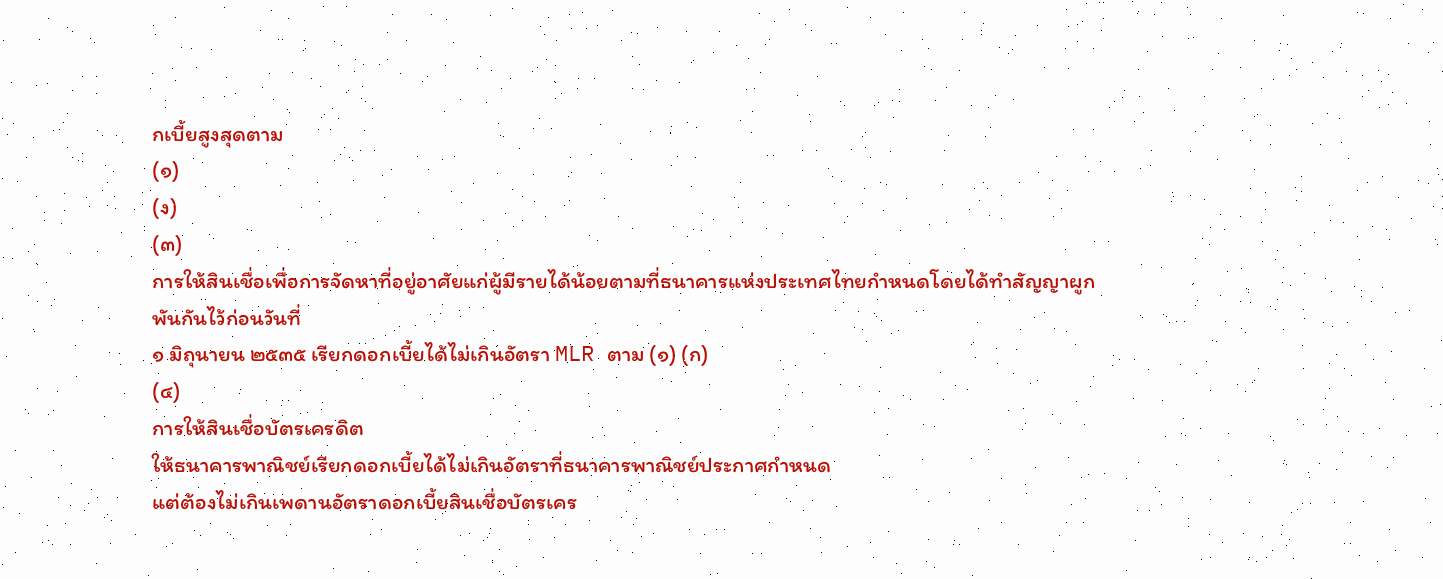กเบี้ยสูงสุดตาม
(๑)
(ง)
(๓)
การให้สินเชื่อเพื่อการจัดหาที่อยู่อาศัยแก่ผู้มีรายได้น้อยตามที่ธนาคารแห่งประเทศไทยกำหนดโดยได้ทำสัญญาผูกพันกันไว้ก่อนวันที่
๑ มิถุนายน ๒๕๓๕ เรียกดอกเบี้ยได้ไม่เกินอัตรา MLR ตาม (๑) (ก)
(๔)
การให้สินเชื่อบัตรเครดิต
ให้ธนาคารพาณิชย์เรียกดอกเบี้ยได้ไม่เกินอัตราที่ธนาคารพาณิชย์ประกาศกำหนด
แต่ต้องไม่เกินเพดานอัตราดอกเบี้ยสินเชื่อบัตรเคร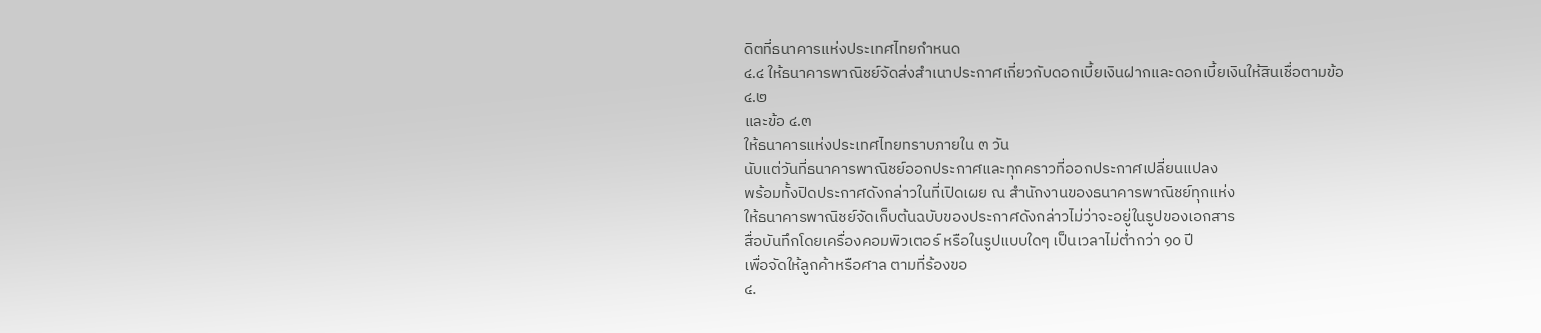ดิตที่ธนาคารแห่งประเทศไทยกำหนด
๔.๔ ให้ธนาคารพาณิชย์จัดส่งสำเนาประกาศเกี่ยวกับดอกเบี้ยเงินฝากและดอกเบี้ยเงินให้สินเชื่อตามข้อ
๔.๒
และข้อ ๔.๓
ให้ธนาคารแห่งประเทศไทยทราบภายใน ๓ วัน
นับแต่วันที่ธนาคารพาณิชย์ออกประกาศและทุกคราวที่ออกประกาศเปลี่ยนแปลง
พร้อมทั้งปิดประกาศดังกล่าวในที่เปิดเผย ณ สำนักงานของธนาคารพาณิชย์ทุกแห่ง
ให้ธนาคารพาณิชย์จัดเก็บต้นฉบับของประกาศดังกล่าวไม่ว่าจะอยู่ในรูปของเอกสาร
สื่อบันทึกโดยเครื่องคอมพิวเตอร์ หรือในรูปแบบใดๆ เป็นเวลาไม่ต่ำกว่า ๑๐ ปี
เพื่อจัดให้ลูกค้าหรือศาล ตามที่ร้องขอ
๔.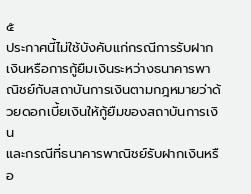๕
ประกาศนี้ไม่ใช้บังคับแก่กรณีการรับฝากเงินหรือการกู้ยืมเงินระหว่างธนาคารพาณิชย์กับสถาบันการเงินตามกฎหมายว่าด้วยดอกเบี้ยเงินให้กู้ยืมของสถาบันการเงิน
และกรณีที่ธนาคารพาณิชย์รับฝากเงินหรือ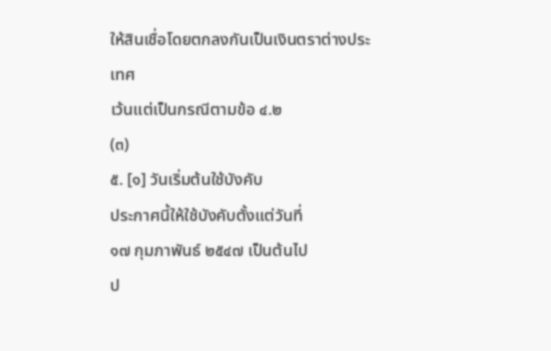ให้สินเชื่อโดยตกลงกันเป็นเงินตราต่างประเทศ
เว้นแต่เป็นกรณีตามข้อ ๔.๒
(๓)
๕. [๑] วันเริ่มต้นใช้บังคับ
ประกาศนี้ให้ใช้บังคับตั้งแต่วันที่
๑๗ กุมภาพันธ์ ๒๕๔๗ เป็นต้นไป
ป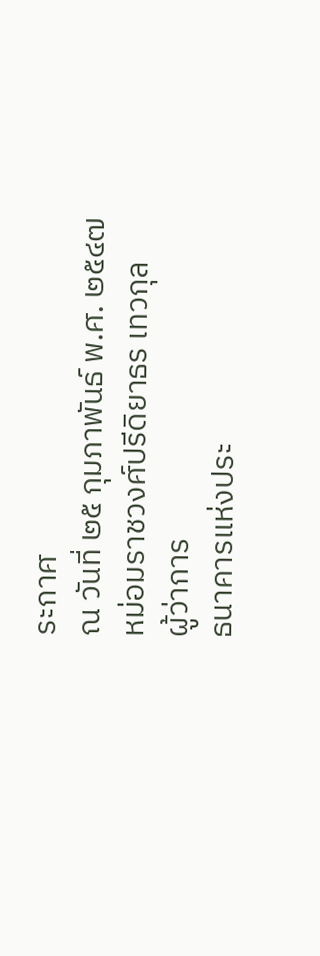ระกาศ
ณ วันที่ ๒๕ กุมภาพันธ์ พ.ศ. ๒๕๔๗
หม่อมราชวงศ์ปรีดิยาธร เทวกุล
ผู้ว่าการ
ธนาคารแห่งประ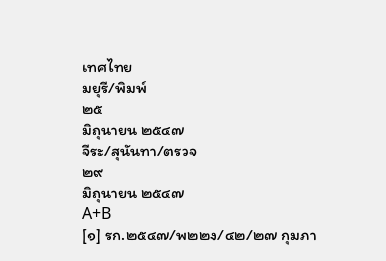เทศไทย
มยุรี/พิมพ์
๒๕
มิถุนายน ๒๕๔๗
จีระ/สุนันทา/ตรวจ
๒๙
มิถุนายน ๒๕๔๗
A+B
[๑] รก.๒๕๔๗/พ๒๒ง/๔๒/๒๗ กุมภา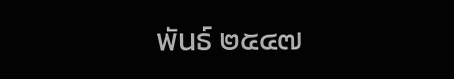พันธ์ ๒๕๔๗